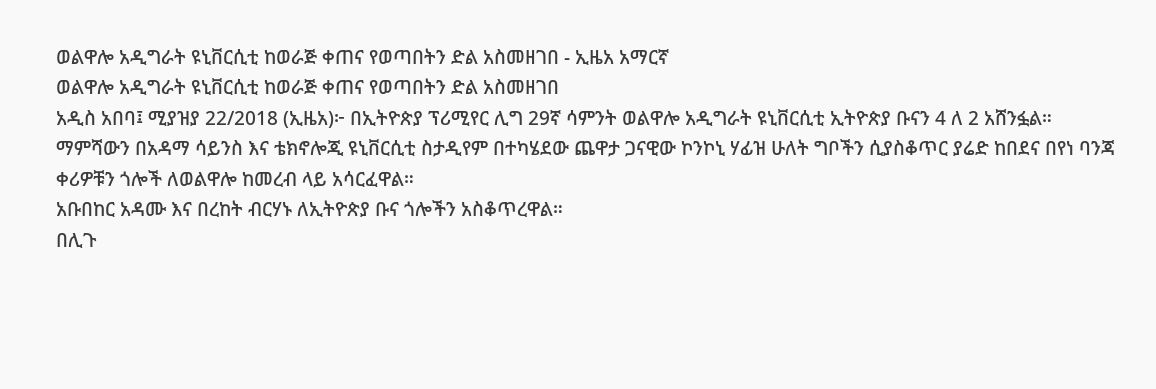ወልዋሎ አዲግራት ዩኒቨርሲቲ ከወራጅ ቀጠና የወጣበትን ድል አስመዘገበ - ኢዜአ አማርኛ
ወልዋሎ አዲግራት ዩኒቨርሲቲ ከወራጅ ቀጠና የወጣበትን ድል አስመዘገበ
አዲስ አበባ፤ ሚያዝያ 22/2018 (ኢዜአ)፦ በኢትዮጵያ ፕሪሚየር ሊግ 29ኛ ሳምንት ወልዋሎ አዲግራት ዩኒቨርሲቲ ኢትዮጵያ ቡናን 4 ለ 2 አሸንፏል።
ማምሻውን በአዳማ ሳይንስ እና ቴክኖሎጂ ዩኒቨርሲቲ ስታዲየም በተካሄደው ጨዋታ ጋናዊው ኮንኮኒ ሃፊዝ ሁለት ግቦችን ሲያስቆጥር ያሬድ ከበደና በየነ ባንጃ ቀሪዎቹን ጎሎች ለወልዋሎ ከመረብ ላይ አሳርፈዋል።
አቡበከር አዳሙ እና በረከት ብርሃኑ ለኢትዮጵያ ቡና ጎሎችን አስቆጥረዋል።
በሊጉ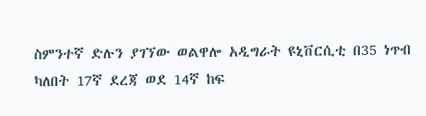ስምንተኛ ድሉን ያገኘው ወልዋሎ አዲግራት ዩኒቨርሲቲ በ35 ነጥብ ካለበት 17ኛ ደረጃ ወደ 14ኛ ከፍ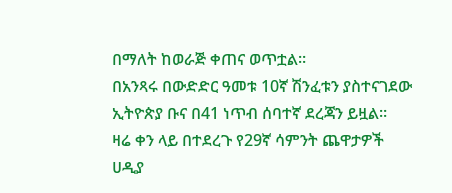በማለት ከወራጅ ቀጠና ወጥቷል።
በአንጻሩ በውድድር ዓመቱ 10ኛ ሽንፈቱን ያስተናገደው ኢትዮጵያ ቡና በ41 ነጥብ ሰባተኛ ደረጃን ይዟል።
ዛሬ ቀን ላይ በተደረጉ የ29ኛ ሳምንት ጨዋታዎች ሀዲያ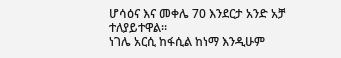ሆሳዕና እና መቀሌ 70 እንደርታ አንድ አቻ ተለያይተዋል።
ነገሌ አርሲ ከፋሲል ከነማ እንዲሁም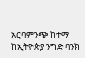አርባምንጭ ከተማ ከኢትዮጵያ ንግድ ባንክ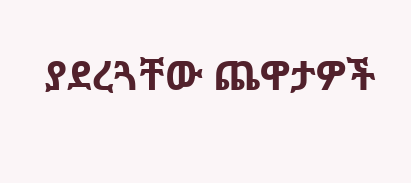ያደረጓቸው ጨዋታዎች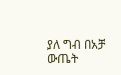ያለ ግብ በአቻ ውጤት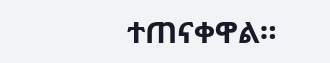ተጠናቀዋል።